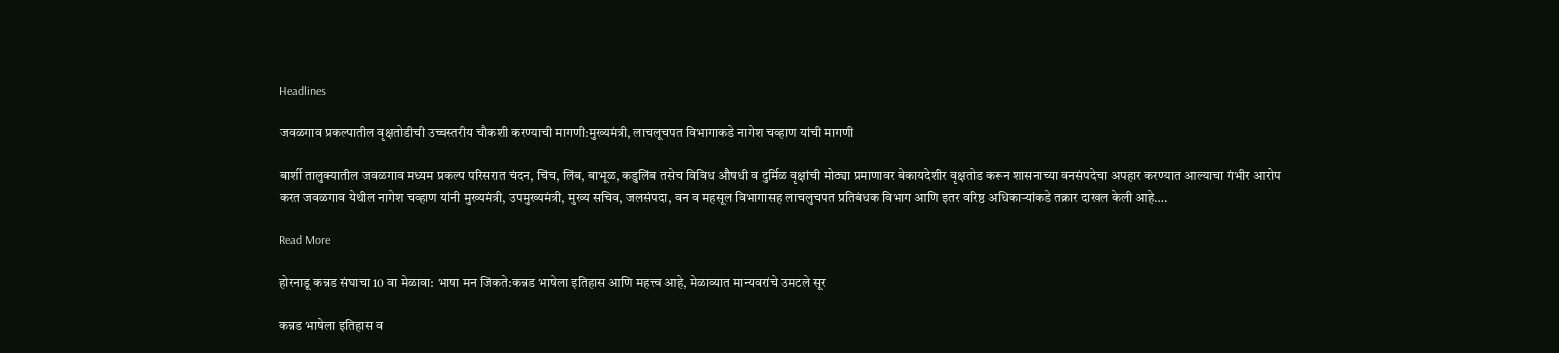Headlines

जवळगाव प्रकल्पातील वृक्षतोडीची उच्चस्तरीय चौकशी करण्याची मागणी:मुख्यमंत्री, लाचलूचपत विभागाकडे नागेश चव्हाण यांची मागणी

बार्शी तालुक्यातील जवळगाव मध्यम प्रकल्प परिसरात चंदन, चिंच, लिंब, बाभूळ, कडुलिंब तसेच विविध औषधी व दुर्मिळ वृक्षांची मोठ्या प्रमाणावर बेकायदेशीर वृक्षतोड करून शासनाच्या वनसंपदेचा अपहार करण्यात आल्याचा गंभीर आरोप करत जवळगाव येथील नागेश चव्हाण यांनी मुख्यमंत्री, उपमुख्यमंत्री, मुख्य सचिव, जलसंपदा, वन व महसूल विभागासह लाचलुचपत प्रतिबंधक विभाग आणि इतर वरिष्ठ अधिकाऱ्यांकडे तक्रार दाखल केली आहे….

Read More

होरनाडू कन्नड संघाचा 10 वा मेळावा: भाषा मन जिंकते:कन्नड भाषेला इतिहास आणि महत्त्व आहे, मेळाव्यात मान्यवरांचे उमटले सूर

कन्नड भाषेला इतिहास व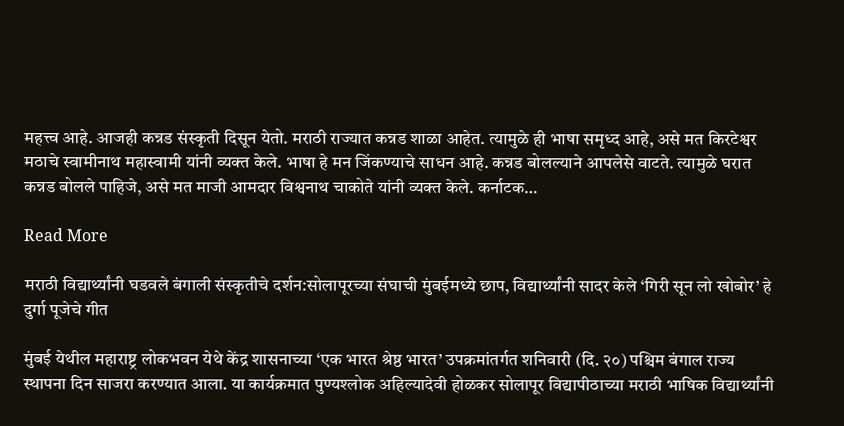महत्त्व आहे. आजही कन्नड संस्कृती दिसून येतो. मराठी राज्यात कन्नड शाळा आहेत. त्यामुळे ही भाषा समृध्द आहे, असे मत किरटेश्वर मठाचे स्वामीनाथ महास्वामी यांनी व्यक्त केले. भाषा हे मन जिंकण्याचे साधन आहे. कन्नड बोलल्याने आपलेसे वाटते. त्यामुळे घरात कन्नड बोलले पाहिजे, असे मत माजी आमदार विश्वनाथ चाकोते यांनी व्यक्त केले. कर्नाटक…

Read More

मराठी विद्यार्थ्यांनी घडवले बंगाली संस्कृतीचे दर्शन:सोलापूरच्या संघाची मुंबईमध्ये छाप, विद्यार्थ्यांनी सादर केले ‘गिरी सून लो खोबोर’ हे दुर्गा पूजेचे गीत

मुंबई येथील महाराष्ट्र लोकभवन येथे केंद्र शासनाच्या ‘एक भारत श्रेष्ठ भारत’ उपक्रमांतर्गत शनिवारी (दि. २०) पश्चिम बंगाल राज्य स्थापना दिन साजरा करण्यात आला. या कार्यक्रमात पुण्यश्लोक अहिल्यादेवी होळकर सोलापूर विद्यापीठाच्या मराठी भाषिक विद्यार्थ्यांनी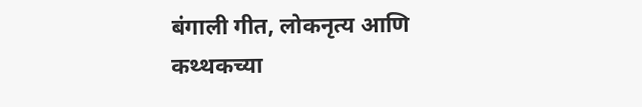बंगाली गीत, लोकनृत्य आणि कथ्थकच्या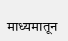माध्यमातून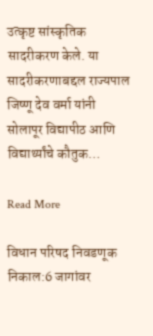उत्कृष्ट सांस्कृतिक सादरीकरण केले. या सादरीकरणाबद्दल राज्यपाल जिष्णू देव वर्मा यांनी सोलापूर विद्यापीठ आणि विद्यार्थ्यांचे कौतुक…

Read More

विधान परिषद निवडणूक निकाल:6 जागांवर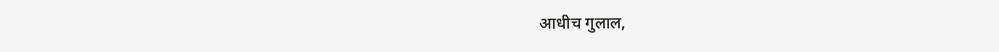आधीच गुलाल,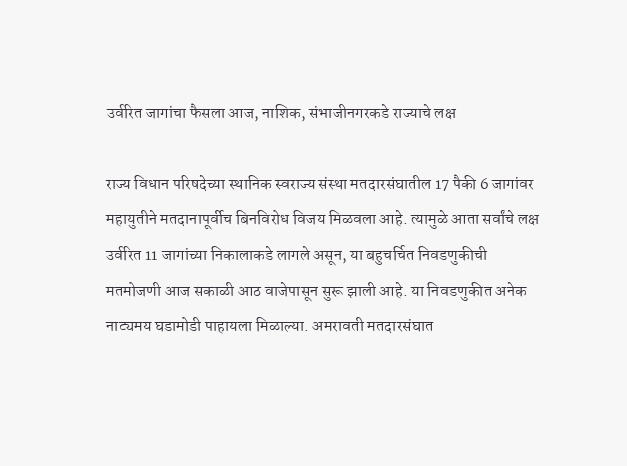उर्वरित जागांचा फैसला आज, नाशिक, संभाजीनगरकडे राज्याचे लक्ष

राज्य विधान परिषदेच्या स्थानिक स्वराज्य संस्था मतदारसंघातील 17 पैकी 6 जागांवर महायुतीने मतदानापूर्वीच बिनविरोध विजय मिळवला आहे. त्यामुळे आता सर्वांचे लक्ष उर्वरित 11 जागांच्या निकालाकडे लागले असून, या बहुचर्चित निवडणुकीची मतमोजणी आज सकाळी आठ वाजेपासून सुरू झाली आहे. या निवडणुकीत अनेक नाट्यमय घडामोडी पाहायला मिळाल्या. अमरावती मतदारसंघात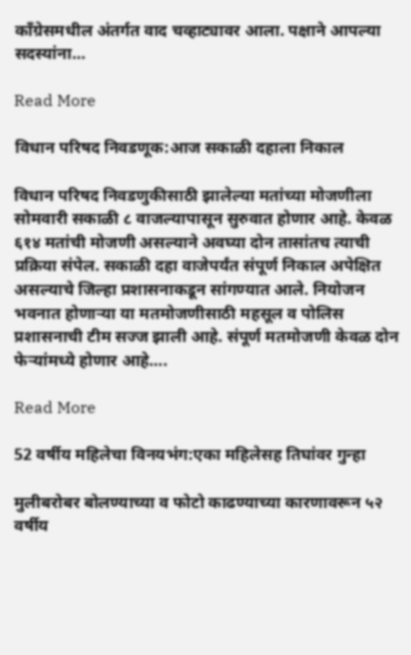काँग्रेसमधील अंतर्गत वाद चव्हाट्यावर आला. पक्षाने आपल्या सदस्यांना…

Read More

विधान परिषद निवडणूक:आज सकाळी दहाला निकाल

विधान परिषद निवडणुकीसाठी झालेल्या मतांच्या मोजणीला सोमवारी सकाळी ८ वाजल्यापासून सुरुवात होणार आहे. केवळ ६१४ मतांची मोजणी असल्याने अवघ्या दोन तासांतच त्याची प्रक्रिया संपेल. सकाळी दहा वाजेपर्यंत संपूर्ण निकाल अपेक्षित असल्याचे जिल्हा प्रशासनाकडून सांगण्यात आले. नियोजन भवनात होणाऱ्या या मतमोजणीसाठी महसूल व पोलिस प्रशासनाची टीम सज्ज झाली आहे. संपूर्ण मतमोजणी केवळ दोन फेऱ्यांमध्ये होणार आहे….

Read More

52 वर्षीय महिलेचा विनयभंग:एका महिलेसह तिघांवर गुन्हा

मुलीबरोबर बोलण्याच्या व फोटो काढण्याच्या कारणावरून ५२ वर्षीय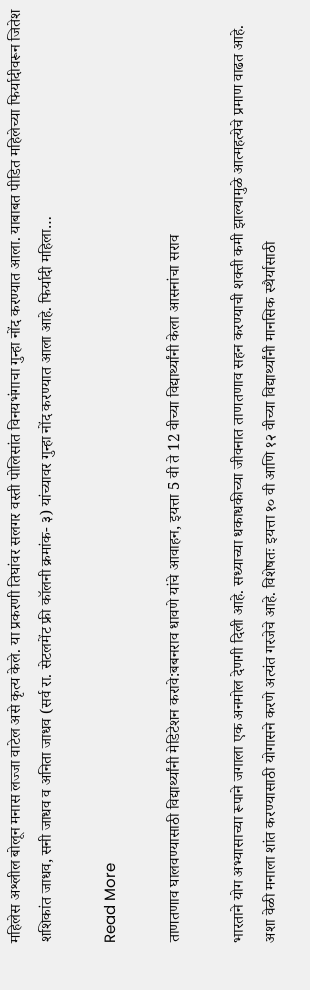महिलेस अश्लील बोलून मनास लज्जा वाटेल असे कृत्य केले. या प्रकरणी तिघांवर सलगर वस्ती पोलिसांत विनयभंगाचा गुन्हा नोंद करण्यात आला. याबाबत पीडित महिलेच्या फिर्यादीवरून जितेश शशिकांत जाधव, सनी जाधव व अनिता जाधव (सर्व रा. सेटलमेंट फ्री कॉलनी क्रमांक- ३) यांच्यावर गुन्हा नोंद करण्यात आला आहे. फिर्यादी महिला…

Read More

ताणतणाव घालवण्यासाठी विद्यार्थ्यांनी मेडिटेशन करावे:बबनराव धावणे यांचे आवाहन, इयत्ता 5 वी ते 12 वीच्या विद्यार्थ्यांनी केला आसनांचा सराव

भारताने योग अभ्यासाच्या रूपाने जगाला एक अनमोल देणगी दिली आहे. सध्याच्या धकाधकीच्या जीवनात ताणतणाव सहन करण्याची शक्ती कमी झाल्यामुळे आत्महत्येचे प्रमाण वाढत आहे. अशा वेळी मनाला शांत करण्यासाठी योगासने करणे अत्यंत गरजेचे आहे. विशेषतः इयत्ता १० वी आणि १२ वीच्या विद्यार्थ्यांनी मानसिक स्थैर्यासाठी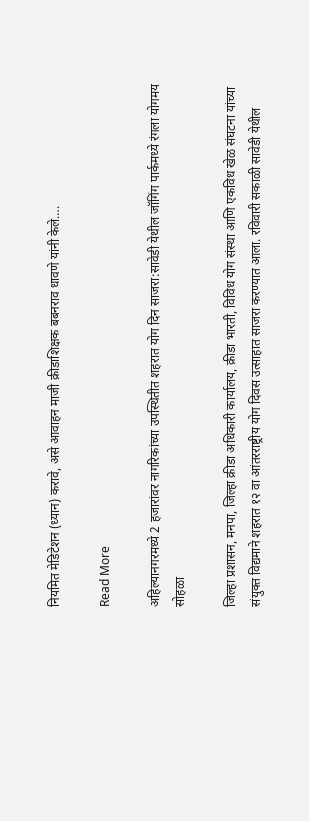नियमित मेडिटेशन (ध्यान) करावे, असे आवाहन माजी क्रीडाशिक्षक बबनराव धावणे यांनी केले….

Read More

अहिल्यानगरमध्ये 2 हजारांवर नागरिकांच्या उपस्थितीत शहरात योग दिन साजरा:सावेडी येथील जॉगिंग पार्कमध्ये रंगला योगमय सोहळा

जिल्हा प्रशासन, मनपा, जिल्हा क्रीडा अधिकारी कार्यालय, क्रीडा भारती, विविध योग संस्था आणि एकविध खेळ संघटना यांच्या संयुक्त विद्यमाने शहरात १२ वा आंतरराष्ट्रीय योग दिवस उत्साहात साजरा करण्यात आला. रविवारी सकाळी सावेडी येथील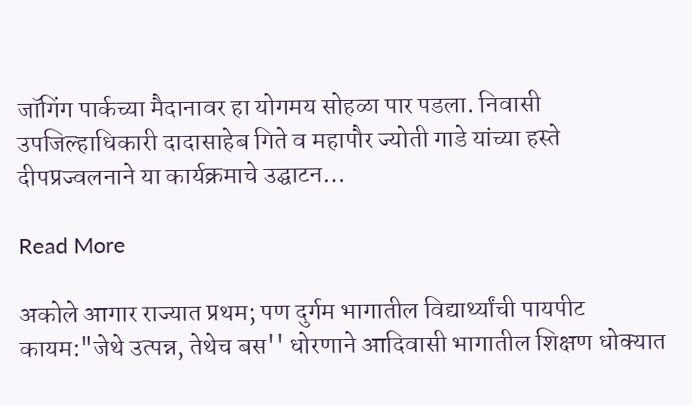जॉगिंग पार्कच्या मैदानावर हा योगमय सोहळा पार पडला. निवासी उपजिल्हाधिकारी दादासाहेब गिते व महापौर ज्योती गाडे यांच्या हस्ते दीपप्रज्वलनाने या कार्यक्रमाचे उद्घाटन…

Read More

अकोले आगार राज्यात प्रथम; पण दुर्गम भागातील विद्यार्थ्यांची पायपीट कायम:"जेथे उत्पन्न, तेथेच बस'' धोरणाने आदिवासी भागातील शिक्षण धोक्यात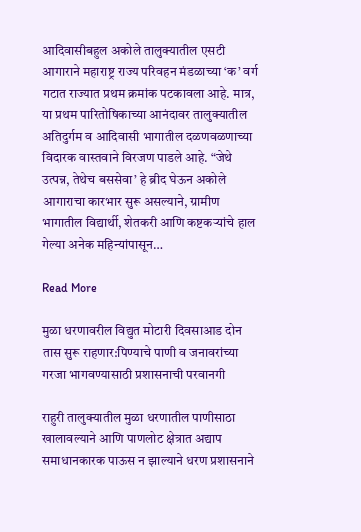आदिवासीबहुल अकोले तालुक्यातील एसटी आगाराने महाराष्ट्र राज्य परिवहन मंडळाच्या ‘क’ वर्ग गटात राज्यात प्रथम क्रमांक पटकावला आहे. मात्र, या प्रथम पारितोषिकाच्या आनंदावर तालुक्यातील अतिदुर्गम व आदिवासी भागातील दळणवळणाच्या विदारक वास्तवाने विरजण पाडले आहे. “जेथे उत्पन्न, तेथेच बससेवा’ हे ब्रीद घेऊन अकोले आगाराचा कारभार सुरू असल्याने, ग्रामीण भागातील विद्यार्थी, शेतकरी आणि कष्टकऱ्यांचे हाल गेल्या अनेक महिन्यांपासून…

Read More

मुळा धरणावरील विद्युत मोटारी दिवसाआड दोन तास सुरू राहणार:पिण्याचे पाणी व जनावरांच्या गरजा भागवण्यासाठी प्रशासनाची परवानगी

राहुरी तालुक्यातील मुळा धरणातील पाणीसाठा खालावल्याने आणि पाणलोट क्षेत्रात अद्याप समाधानकारक पाऊस न झाल्याने धरण प्रशासनाने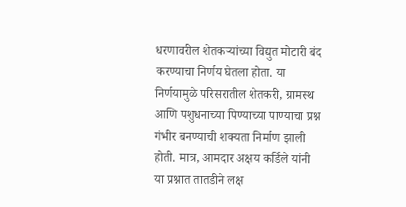धरणावरील शेतकऱ्यांच्या विद्युत मोटारी बंद करण्याचा निर्णय घेतला होता. या निर्णयामुळे परिसरातील शेतकरी, ग्रामस्थ आणि पशुधनाच्या पिण्याच्या पाण्याचा प्रश्न गंभीर बनण्याची शक्यता निर्माण झाली होती. मात्र, आमदार अक्षय कर्डिले यांनी या प्रश्नात तातडीने लक्ष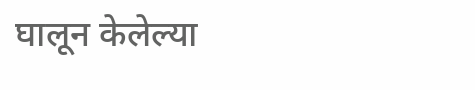घालून केलेल्या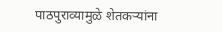पाठपुराव्यामुळे शेतकऱ्यांना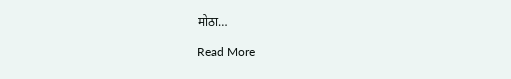मोठा…

Read More